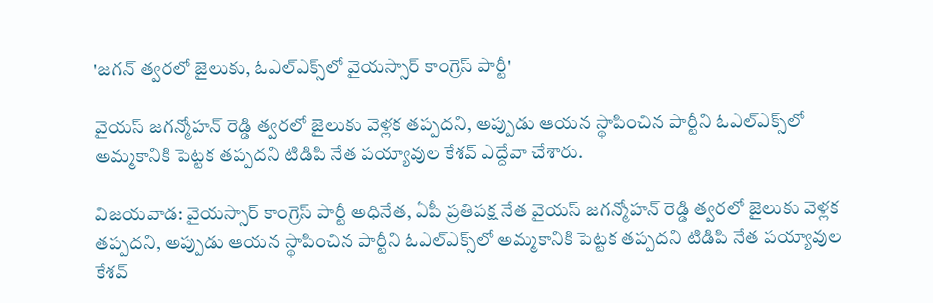'జగన్ త్వరలో జైలుకు, ఓఎల్ఎక్స్‌లో వైయస్సార్ కాంగ్రెస్ పార్టీ'

వైయస్ జగన్మోహన్ రెడ్డి త్వరలో జైలుకు వెళ్లక తప్పదని, అప్పుడు ఆయన స్థాపించిన పార్టీని ఓఎల్ఎక్స్‌లో అమ్మకానికి పెట్టక తప్పదని టిడిపి నేత పయ్యావుల కేశవ్ ఎద్దేవా చేశారు.

విజయవాడ: వైయస్సార్ కాంగ్రెస్ పార్టీ అధినేత, ఏపీ ప్రతిపక్ష నేత వైయస్ జగన్మోహన్ రెడ్డి త్వరలో జైలుకు వెళ్లక తప్పదని, అప్పుడు ఆయన స్థాపించిన పార్టీని ఓఎల్ఎక్స్‌లో అమ్మకానికి పెట్టక తప్పదని టిడిపి నేత పయ్యావుల కేశవ్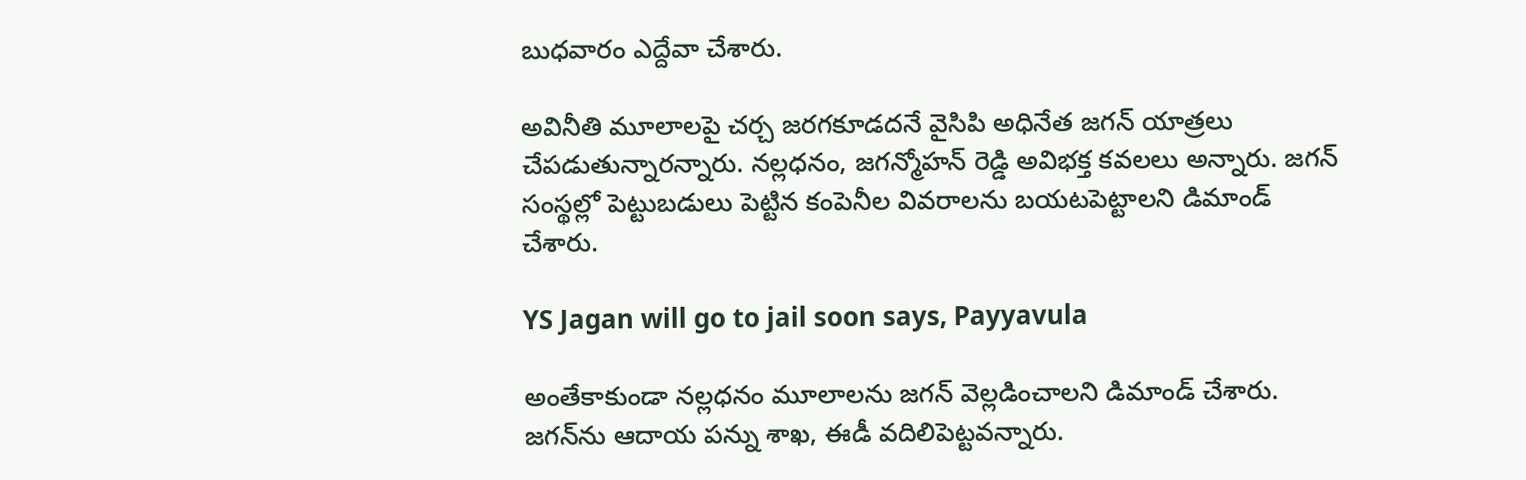బుధవారం ఎద్దేవా చేశారు.

అవినీతి మూలాలపై చర్చ జరగకూడదనే వైసిపి అధినేత జగన్ యాత్రలు చేపడుతున్నారన్నారు. నల్లధనం, జగన్మోహన్ రెడ్డి అవిభక్త కవలలు అన్నారు. జగన్‌ సంస్థల్లో పెట్టుబడులు పెట్టిన కంపెనీల వివరాలను బయటపెట్టాలని డిమాండ్ చేశారు.

YS Jagan will go to jail soon says, Payyavula

అంతేకాకుండా నల్లధనం మూలాలను జగన్‌ వెల్లడించాలని డిమాండ్‌ చేశారు. జగన్‌ను ఆదాయ పన్ను శాఖ, ఈడీ వదిలిపెట్టవన్నారు.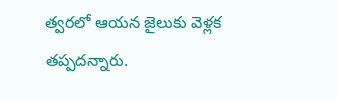త్వరలో ఆయన జైలుకు వెళ్లక తప్పదన్నారు.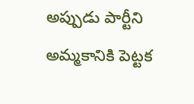అప్పుడు పార్టీని అమ్మకానికి పెట్టక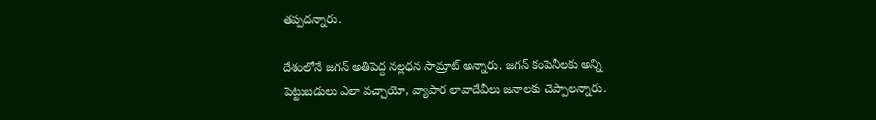తప్పదన్నారు.

దేశంలోనే జగన్ అతిపెద్ద నల్లధన సామ్రాట్ అన్నారు. జగన్ కంపెనీలకు అన్ని పెట్టుబడులు ఎలా వచ్చాయో, వ్యాపార లావాదేవీలు జనాలకు చెప్పాలన్నారు.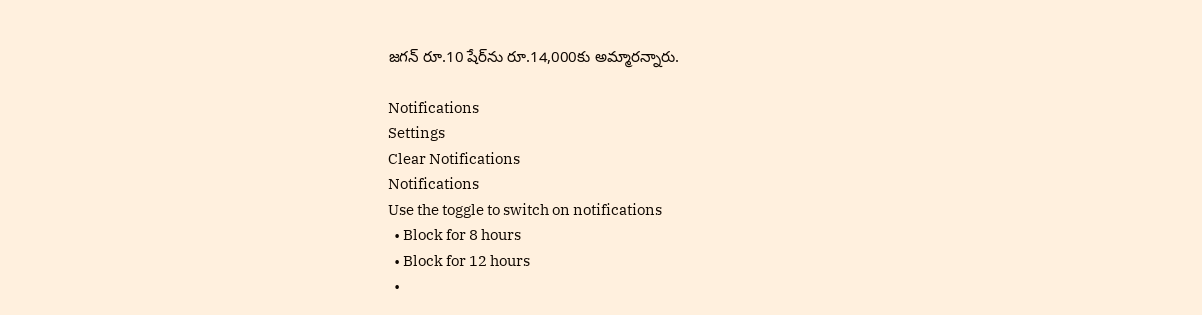జగన్ రూ.10 షేర్‌ను రూ.14,000కు అమ్మారన్నారు.

Notifications
Settings
Clear Notifications
Notifications
Use the toggle to switch on notifications
  • Block for 8 hours
  • Block for 12 hours
  •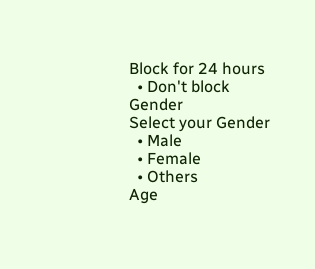Block for 24 hours
  • Don't block
Gender
Select your Gender
  • Male
  • Female
  • Others
Age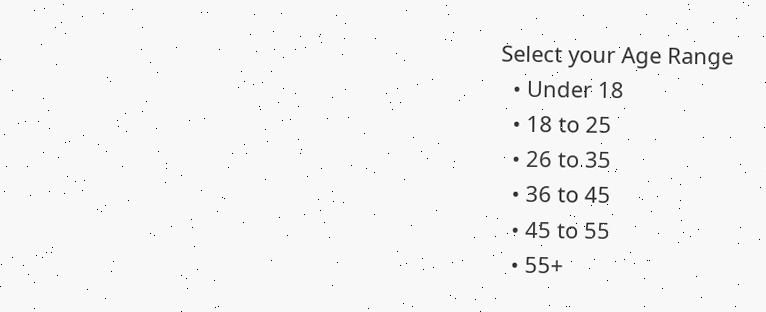Select your Age Range
  • Under 18
  • 18 to 25
  • 26 to 35
  • 36 to 45
  • 45 to 55
  • 55+